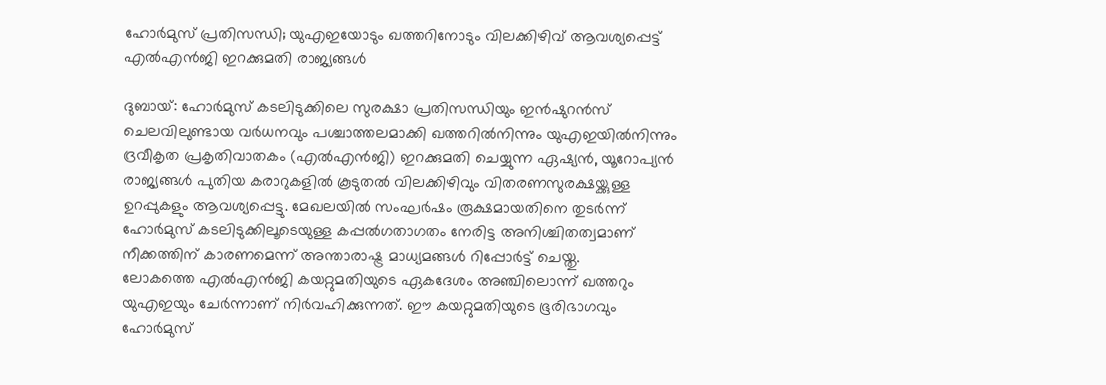ഹോർമുസ് പ്രതിസന്ധി; യുഎഇയോടും ഖത്തറിനോടും വിലക്കിഴിവ് ആവശ്യപ്പെട്ട് എൽഎൻജി ഇറക്കുമതി രാജ്യങ്ങൾ

ദുബായ്: ഹോർമുസ് കടലിടുക്കിലെ സുരക്ഷാ പ്രതിസന്ധിയും ഇൻഷുറൻസ് ചെലവിലുണ്ടായ വർധനവും പശ്ചാത്തലമാക്കി ഖത്തറിൽനിന്നും യുഎഇയിൽനിന്നും ദ്രവീകൃത പ്രകൃതിവാതകം (എൽഎൻജി) ഇറക്കുമതി ചെയ്യുന്ന ഏഷ്യൻ, യൂറോപ്യൻ രാജ്യങ്ങൾ പുതിയ കരാറുകളിൽ കൂടുതൽ വിലക്കിഴിവും വിതരണസുരക്ഷയ്ക്കുള്ള ഉറപ്പുകളും ആവശ്യപ്പെട്ടു. മേഖലയിൽ സംഘർഷം രൂക്ഷമായതിനെ തുടർന്ന് ഹോർമുസ് കടലിടുക്കിലൂടെയുള്ള കപ്പൽഗതാഗതം നേരിട്ട അനിശ്ചിതത്വമാണ് നീക്കത്തിന് കാരണമെന്ന് അന്താരാഷ്ട്ര മാധ്യമങ്ങൾ റിപ്പോർട്ട് ചെയ്തു.
ലോകത്തെ എൽഎൻജി കയറ്റുമതിയുടെ ഏകദേശം അഞ്ചിലൊന്ന് ഖത്തറും യുഎഇയും ചേർന്നാണ് നിർവഹിക്കുന്നത്. ഈ കയറ്റുമതിയുടെ ഭൂരിഭാഗവും ഹോർമുസ്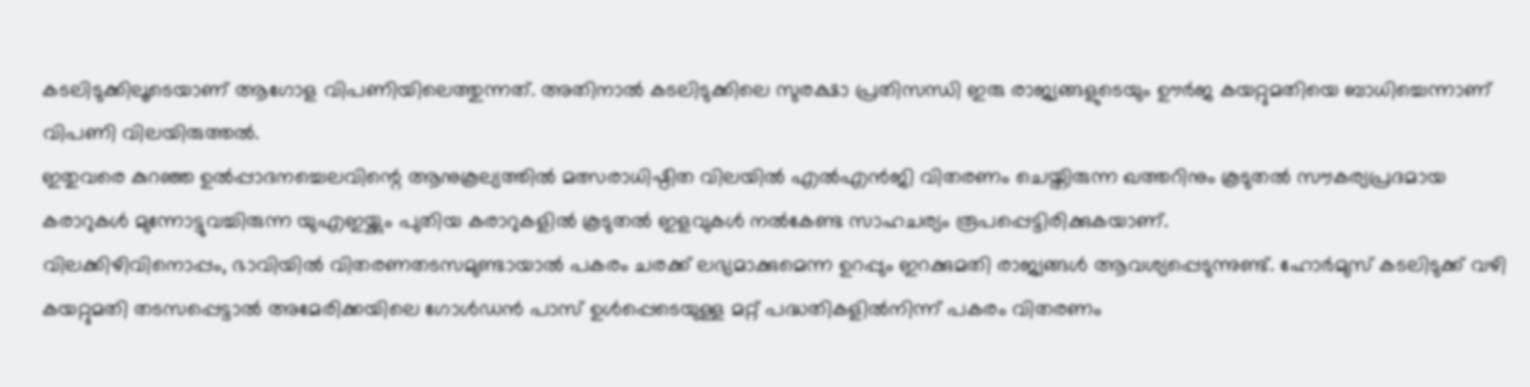കടലിടുക്കിലൂടെയാണ് ആഗോള വിപണിയിലെത്തുന്നത്. അതിനാൽ കടലിടുക്കിലെ സുരക്ഷാ പ്രതിസന്ധി ഇരു രാജ്യങ്ങളുടെയും ഊർജ കയറ്റുമതിയെ ബാധിച്ചെന്നാണ് വിപണി വിലയിരുത്തൽ.
ഇതുവരെ കുറഞ്ഞ ഉൽപ്പാദനച്ചെലവിന്റെ ആനുകൂല്യത്തിൽ മത്സരാധിഷ്ഠിത വിലയിൽ എൽഎൻജി വിതരണം ചെയ്തിരുന്ന ഖത്തറിനും കൂടുതൽ സൗകര്യപ്രദമായ കരാറുകൾ മുന്നോട്ടുവച്ചിരുന്ന യുഎഇയ്ക്കും പുതിയ കരാറുകളിൽ കൂടുതൽ ഇളവുകൾ നൽകേണ്ട സാഹചര്യം രൂപപ്പെട്ടിരിക്കുകയാണ്.
വിലക്കിഴിവിനൊപ്പം, ഭാവിയിൽ വിതരണതടസമുണ്ടായാൽ പകരം ചരക്ക് ലഭ്യമാക്കുമെന്ന ഉറപ്പും ഇറക്കുമതി രാജ്യങ്ങൾ ആവശ്യപ്പെടുന്നുണ്ട്. ഹോർമുസ് കടലിടുക്ക് വഴി കയറ്റുമതി തടസപ്പെട്ടാൽ അമേരിക്കയിലെ ഗോൾഡൻ പാസ് ഉൾപ്പെടെയുള്ള മറ്റ് പദ്ധതികളിൽനിന്ന് പകരം വിതരണം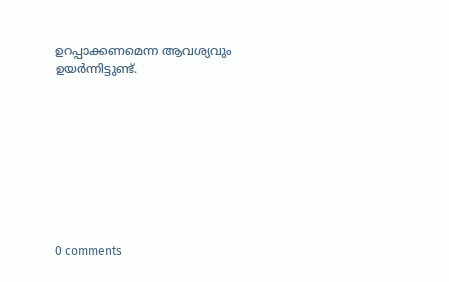ഉറപ്പാക്കണമെന്ന ആവശ്യവും ഉയർന്നിട്ടുണ്ട്.









0 comments